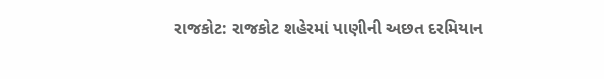રાજકોટ: રાજકોટ શહેરમાં પાણીની અછત દરમિયાન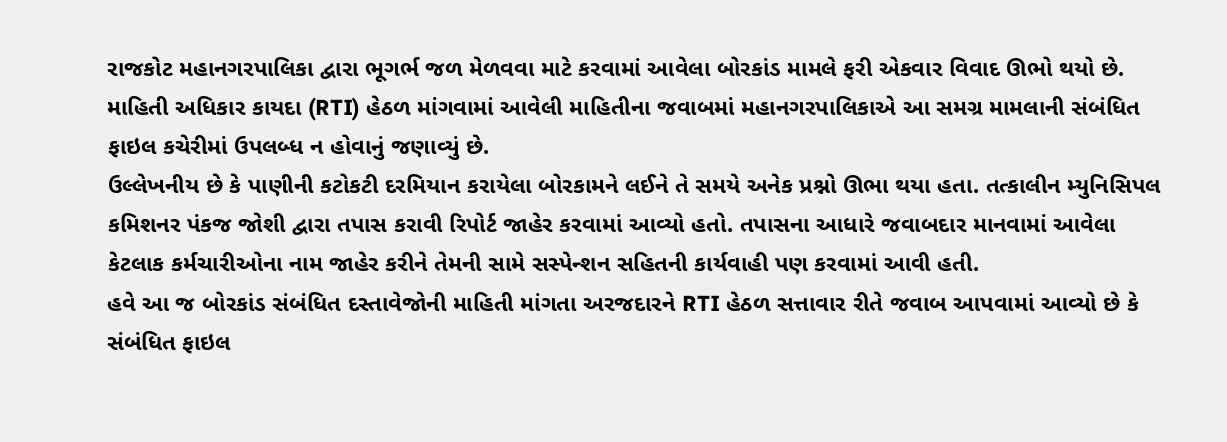રાજકોટ મહાનગરપાલિકા દ્વારા ભૂગર્ભ જળ મેળવવા માટે કરવામાં આવેલા બોરકાંડ મામલે ફરી એકવાર વિવાદ ઊભો થયો છે. માહિતી અધિકાર કાયદા (RTI) હેઠળ માંગવામાં આવેલી માહિતીના જવાબમાં મહાનગરપાલિકાએ આ સમગ્ર મામલાની સંબંધિત ફાઇલ કચેરીમાં ઉપલબ્ધ ન હોવાનું જણાવ્યું છે.
ઉલ્લેખનીય છે કે પાણીની કટોકટી દરમિયાન કરાયેલા બોરકામને લઈને તે સમયે અનેક પ્રશ્નો ઊભા થયા હતા. તત્કાલીન મ્યુનિસિપલ કમિશનર પંકજ જોશી દ્વારા તપાસ કરાવી રિપોર્ટ જાહેર કરવામાં આવ્યો હતો. તપાસના આધારે જવાબદાર માનવામાં આવેલા કેટલાક કર્મચારીઓના નામ જાહેર કરીને તેમની સામે સસ્પેન્શન સહિતની કાર્યવાહી પણ કરવામાં આવી હતી.
હવે આ જ બોરકાંડ સંબંધિત દસ્તાવેજોની માહિતી માંગતા અરજદારને RTI હેઠળ સત્તાવાર રીતે જવાબ આપવામાં આવ્યો છે કે સંબંધિત ફાઇલ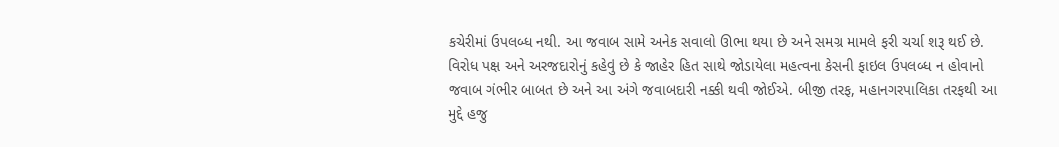કચેરીમાં ઉપલબ્ધ નથી. આ જવાબ સામે અનેક સવાલો ઊભા થયા છે અને સમગ્ર મામલે ફરી ચર્ચા શરૂ થઈ છે.
વિરોધ પક્ષ અને અરજદારોનું કહેવું છે કે જાહેર હિત સાથે જોડાયેલા મહત્વના કેસની ફાઇલ ઉપલબ્ધ ન હોવાનો જવાબ ગંભીર બાબત છે અને આ અંગે જવાબદારી નક્કી થવી જોઈએ. બીજી તરફ, મહાનગરપાલિકા તરફથી આ મુદ્દે હજુ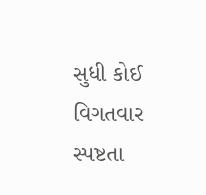સુધી કોઈ વિગતવાર સ્પષ્ટતા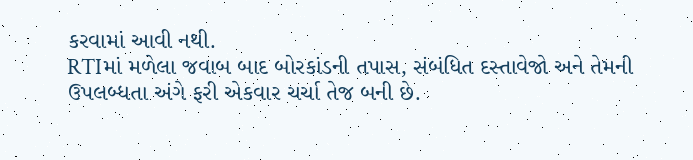કરવામાં આવી નથી.
RTIમાં મળેલા જવાબ બાદ બોરકાંડની તપાસ, સંબંધિત દસ્તાવેજો અને તેમની ઉપલબ્ધતા અંગે ફરી એકવાર ચર્ચા તેજ બની છે.